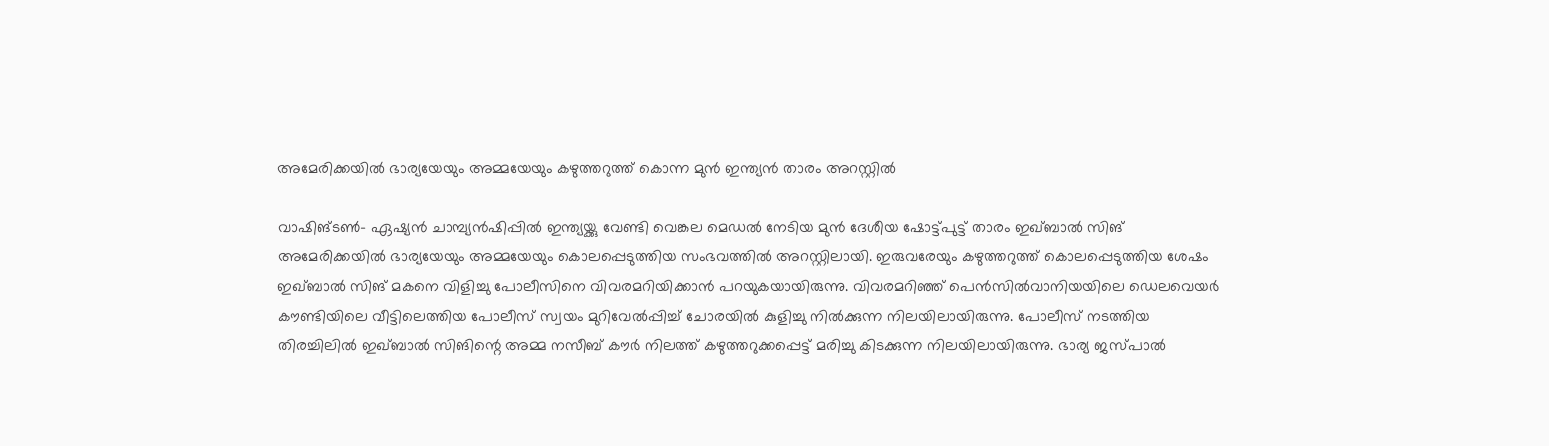അമേരിക്കയില്‍ ഭാര്യയേയും അമ്മയേയും കഴുത്തറുത്ത് കൊന്ന മുന്‍ ഇന്ത്യന്‍ താരം അറസ്റ്റില്‍

വാഷിങ്ടണ്‍- ഏഷ്യന്‍ ചാമ്പ്യന്‍ഷിപ്പില്‍ ഇന്ത്യയ്ക്കു വേണ്ടി വെങ്കല മെഡല്‍ നേടിയ മുന്‍ ദേശീയ ഷോട്ട്പുട്ട് താരം ഇഖ്ബാല്‍ സിങ് അമേരിക്കയില്‍ ഭാര്യയേയും അമ്മയേയും കൊലപ്പെടുത്തിയ സംഭവത്തില്‍ അറസ്റ്റിലായി. ഇരുവരേയും കഴുത്തറുത്ത് കൊലപ്പെടുത്തിയ ശേഷം ഇഖ്ബാല്‍ സിങ് മകനെ വിളിച്ചു പോലീസിനെ വിവരമറിയിക്കാന്‍ പറയുകയായിരുന്നു. വിവരമറിഞ്ഞ് പെന്‍സില്‍വാനിയയിലെ ഡെലവെയര്‍ കൗണ്ടിയിലെ വീട്ടിലെത്തിയ പോലീസ് സ്വയം മുറിവേല്‍പ്പിച്ച് ചോരയില്‍ കുളിച്ചു നില്‍ക്കുന്ന നിലയിലായിരുന്നു. പോലീസ് നടത്തിയ തിരച്ചിലില്‍ ഇഖ്ബാല്‍ സിങിന്റെ അമ്മ നസീബ് കൗര്‍ നിലത്ത് കഴുത്തറുക്കപ്പെട്ട് മരിച്ചു കിടക്കുന്ന നിലയിലായിരുന്നു. ഭാര്യ ജസ്പാല്‍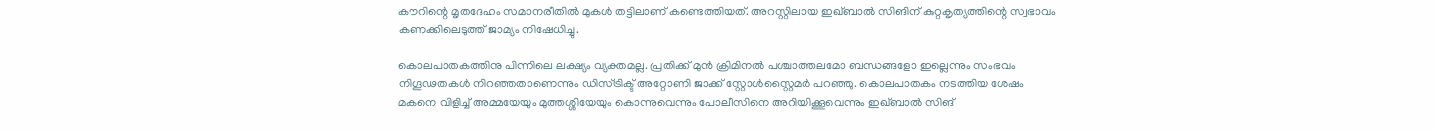കൗറിന്റെ മൃതദേഹം സമാനരീതില്‍ മുകള്‍ തട്ടിലാണ് കണ്ടെത്തിയത്. അറസ്റ്റിലായ ഇഖ്ബാല്‍ സിങിന് കുറ്റകൃത്യത്തിന്റെ സ്വഭാവം കണക്കിലെടുത്ത് ജാമ്യം നിഷേധിച്ചു.

കൊലപാതകത്തിനു പിന്നിലെ ലക്ഷ്യം വ്യക്തമല്ല. പ്രതിക്ക് മുന്‍ ക്രിമിനല്‍ പശ്ചാത്തലമോ ബന്ധങ്ങളോ ഇല്ലെന്നും സംഭവം നിഗൂഢതകള്‍ നിറഞ്ഞതാണെന്നും ഡിസ്ട്രിക്ട് അറ്റോണി ജാക്ക് സ്റ്റോള്‍സ്റ്റൈമര്‍ പറഞ്ഞു. കൊലപാതകം നടത്തിയ ശേഷം മകനെ വിളിച്ച് അമ്മയേയും മുത്തശ്ശിയേയും കൊന്നുവെന്നും പോലീസിനെ അറിയിക്കൂവെന്നും ഇഖ്ബാല്‍ സിങ്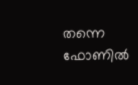തന്നെ ഫോണില്‍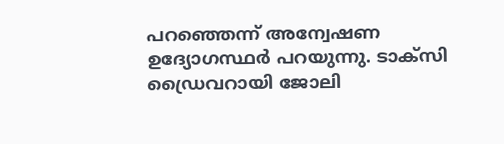പറഞ്ഞെന്ന് അന്വേഷണ ഉദ്യോഗസ്ഥര്‍ പറയുന്നു. ടാക്‌സി ഡ്രൈവറായി ജോലി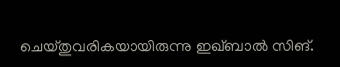ചെയ്തുവരികയായിരുന്നു ഇഖ്ബാല്‍ സിങ്.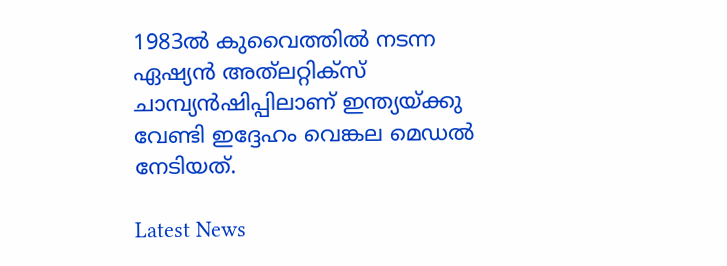1983ല്‍ കുവൈത്തില്‍ നടന്ന ഏഷ്യന്‍ അത്‌ലറ്റിക്‌സ് ചാമ്പ്യന്‍ഷിപ്പിലാണ് ഇന്ത്യയ്ക്കു വേണ്ടി ഇദ്ദേഹം വെങ്കല മെഡല്‍ നേടിയത്.

Latest News